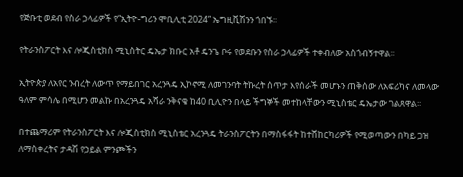የጅቡቲ ወደብ የስራ ኃላፊዎች የ“ኢትዮ-ግሪን ሞቢሊቲ 2024” ኤግዚቪሽንን ጎበኙ፡፡

የትራንስፖርት እና ሎጂስቲክስ ሚኒስትር ዴኤታ ክቡር አቶ ዴንጌ ቦሩ የወደቡን የስራ ኃላፊዎች ተቀብለው አስጎብኝተዋል፡፡

ኢትዮጵያ ለአየር ንብረት ለውጥ የማይበገር አረንጓዴ ኢኮኖሚ ለመገንባት ትኩረት ሰጥታ እየሰራች መሆኑን ጠቅሰው ለአፍሪካና ለመላው ዓለም ምሳሌ በሚሆን መልኩ በአረንጓዴ አሻራ ንቅናቄ ከ40 ቢሊዮን በላይ ችግኞች መተከላቸውን ሚኒስቴር ዴኤታው ገልጸዋል፡፡

በተጨማሪም የትራንስፖርት እና ሎጂስቲክስ ሚኒስቴር አረንጓዴ ትራንስፖርትን በማስፋፋት ከተሸከርካሪዎች የሚወጣውን በካይ ጋዝ ለማስቀረትና ታዳሽ የኃይል ምንጮችን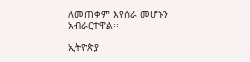ለመጠቀም እየሰራ መሆኑን አብራርተዋል፡፡

ኢትዮጵያ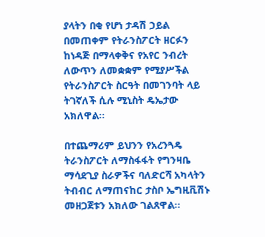ያላትን በቂ የሆነ ታዳሽ ኃይል በመጠቀም የትራንስፖርት ዘርፉን ከነዳጅ በማላቀቅና የአየር ንብረት ለውጥን ለመቋቋም የሚያሥችል የትራንስፖርት ስርዓት በመገንባት ላይ ትገኛለች ሲሉ ሚኒስት ዴኤታው አክለዋል፡፡

በተጨማሪም ይህንን የአረንጓዴ ትራንስፖርት ለማስፋፋት የግንዛቤ ማሳደጊያ ስራዎችና ባለድርሻ አካላትን ትብብር ለማጠናከር ታስቦ ኤግዚቪሽኑ መዘጋጀቱን አክለው ገልጸዋል፡፡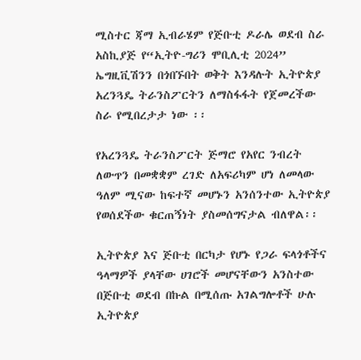ሚስተር ጃማ ኢብራሄም የጅቡቲ ዶራሌ ወደብ ስራ አስኪያጅ የ“ኢትዮ-ግሪን ሞቢሊቲ 2024” ኤግዚቪሽንን በጎበኙበት ወቅት እንዳሉት ኢትዮጵያ አረንጓዴ ትራንስፖርትን ለማስፋፋት የጀመረችው ስራ የሚበረታታ ነው ፡፡

የአረንጓዴ ትራንስፖርት ጅማሮ የአየር ንብረት ለውጥን በመቋቋም ረገድ ለአፍሪካም ሆነ ለመላው ዓለም ሚናው ከፍተኛ መሆኑን አንሰንተው ኢትዮጵያ የወሰደችው ቁርጠኝነት ያስመሰግናታል ብለዋል፡፡

ኢትዮጵያ እና ጅቡቲ በርካታ የሆኑ የጋራ ፍላጎቶችና ዓላማዎች ያላቸው ሀገሮች መሆናቸውን አንስተው በጅቡቲ ወደብ በኩል በሚሰጡ አገልግሎቶች ሁሉ ኢትዮጵያ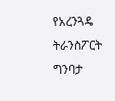የአረንጓዴ ትራንስፖርት ግንባታ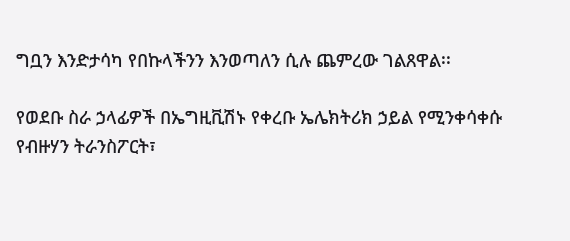ግቧን እንድታሳካ የበኩላችንን እንወጣለን ሲሉ ጨምረው ገልጸዋል፡፡

የወደቡ ስራ ኃላፊዎች በኤግዚቪሽኑ የቀረቡ ኤሌክትሪክ ኃይል የሚንቀሳቀሱ የብዙሃን ትራንስፖርት፣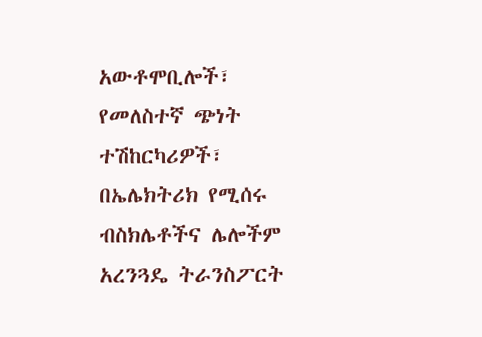አውቶሞቢሎች፣ የመለስተኛ ጭነት ተሽከርካሪዎች፣ በኤሌክትሪክ የሚሰሩ ብስክሌቶችና ሌሎችም አረንጓዴ ትራንስፖርት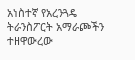አነስተኛ የአረንጓዴ ትራንስፖርት አማራጮችን ተዘዋውረው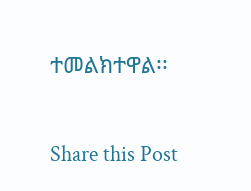ተመልክተዋል፡፡

Share this Post